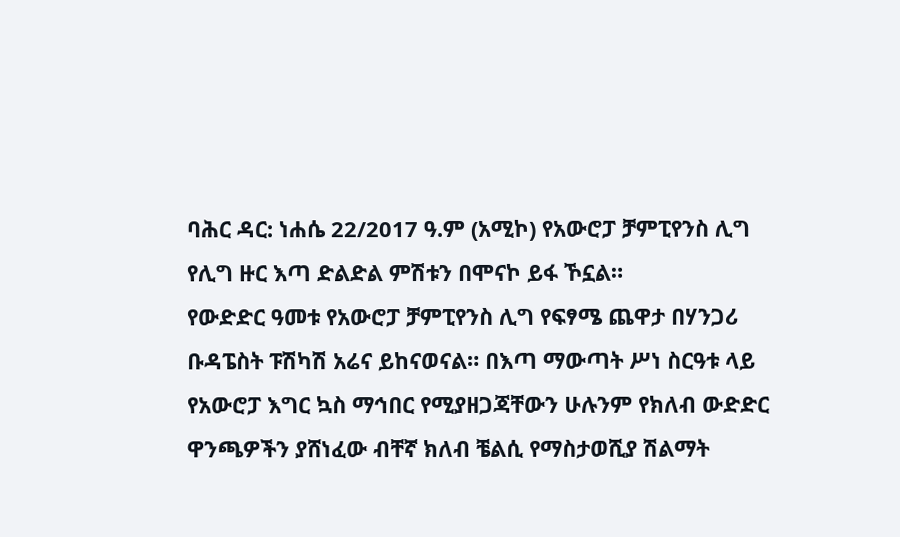ባሕር ዳር: ነሐሴ 22/2017 ዓ.ም (አሚኮ) የአውሮፓ ቻምፒየንስ ሊግ የሊግ ዙር እጣ ድልድል ምሽቱን በሞናኮ ይፋ ኾኗል።
የውድድር ዓመቱ የአውሮፓ ቻምፒየንስ ሊግ የፍፃሜ ጨዋታ በሃንጋሪ ቡዳፔስት ፑሽካሽ አሬና ይከናወናል። በእጣ ማውጣት ሥነ ስርዓቱ ላይ የአውሮፓ እግር ኳስ ማኅበር የሚያዘጋጃቸውን ሁሉንም የክለብ ውድድር ዋንጫዎችን ያሸነፈው ብቸኛ ክለብ ቼልሲ የማስታወሺያ ሽልማት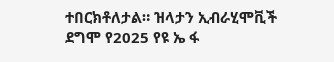ተበርክቶለታል። ዝላታን ኢብራሂሞቪች ደግሞ የ2025 የዩ ኤ ፋ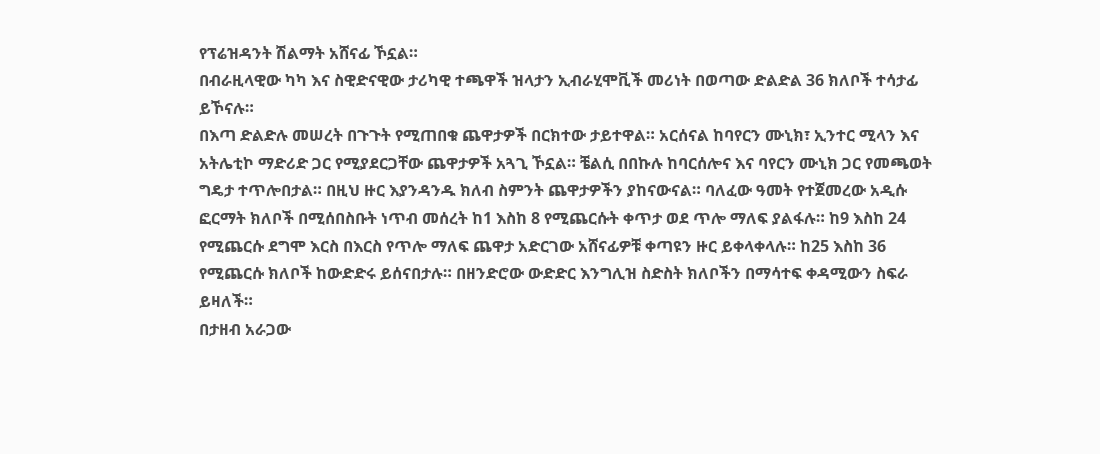የፕሬዝዳንት ሽልማት አሸናፊ ኾኗል።
በብራዚላዊው ካካ እና ስዊድናዊው ታሪካዊ ተጫዋች ዝላታን ኢብራሂሞቪች መሪነት በወጣው ድልድል 36 ክለቦች ተሳታፊ ይኾናሉ።
በእጣ ድልድሉ መሠረት በጉጉት የሚጠበቁ ጨዋታዎች በርክተው ታይተዋል። አርሰናል ከባየርን ሙኒክ፣ ኢንተር ሚላን እና አትሌቲኮ ማድሪድ ጋር የሚያደርጋቸው ጨዋታዎች አጓጊ ኾኗል። ቼልሲ በበኩሉ ከባርሰሎና እና ባየርን ሙኒክ ጋር የመጫወት ግዴታ ተጥሎበታል። በዚህ ዙር እያንዳንዱ ክለብ ስምንት ጨዋታዎችን ያከናውናል። ባለፈው ዓመት የተጀመረው አዲሱ ፎርማት ክለቦች በሚሰበስቡት ነጥብ መሰረት ከ1 እስከ 8 የሚጨርሱት ቀጥታ ወደ ጥሎ ማለፍ ያልፋሉ። ከ9 እስከ 24 የሚጨርሱ ደግሞ እርስ በእርስ የጥሎ ማለፍ ጨዋታ አድርገው አሸናፊዎቹ ቀጣዩን ዙር ይቀላቀላሉ። ከ25 እስከ 36 የሚጨርሱ ክለቦች ከውድድሩ ይሰናበታሉ። በዘንድሮው ውድድር እንግሊዝ ስድስት ክለቦችን በማሳተፍ ቀዳሚውን ስፍራ ይዛለች።
በታዘብ አራጋው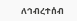ለኅብረተሰብ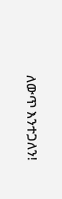ለውጥ እንተጋለን!